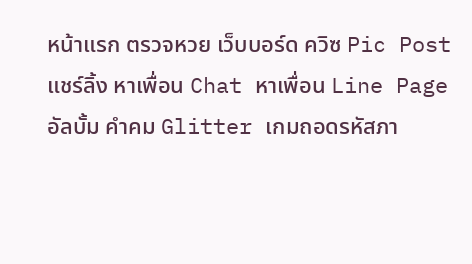หน้าแรก ตรวจหวย เว็บบอร์ด ควิซ Pic Post แชร์ลิ้ง หาเพื่อน Chat หาเพื่อน Line Page อัลบั้ม คำคม Glitter เกมถอดรหัสภา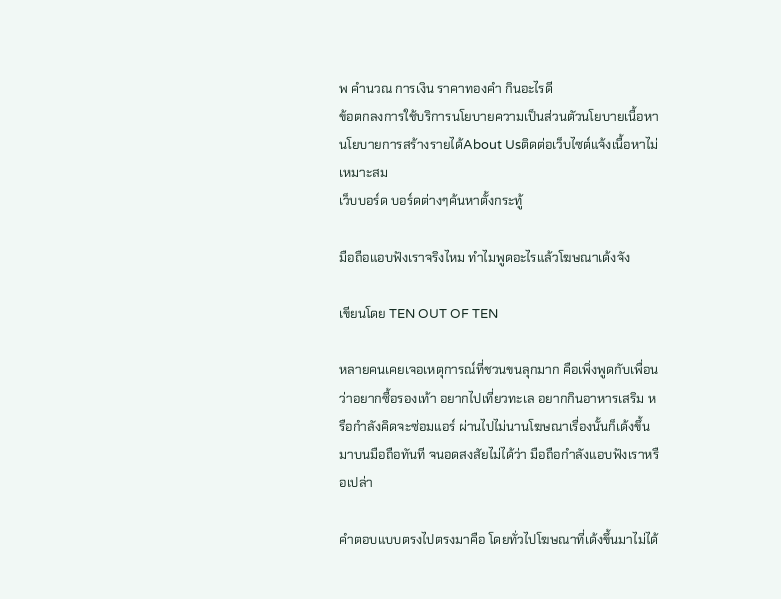พ คำนวณ การเงิน ราคาทองคำ กินอะไรดี
ข้อตกลงการใช้บริการนโยบายความเป็นส่วนตัวนโยบายเนื้อหานโยบายการสร้างรายได้About Usติดต่อเว็บไซต์แจ้งเนื้อหาไม่เหมาะสม
เว็บบอร์ด บอร์ดต่างๆค้นหาตั้งกระทู้

มือถือแอบฟังเราจริงไหม ทำไมพูดอะไรแล้วโฆษณาเด้งจัง

เขียนโดย TEN OUT OF TEN

หลายคนเคยเจอเหตุการณ์ที่ชวนขนลุกมาก คือเพิ่งพูดกับเพื่อนว่าอยากซื้อรองเท้า อยากไปเที่ยวทะเล อยากกินอาหารเสริม หรือกำลังคิดจะซ่อมแอร์ ผ่านไปไม่นานโฆษณาเรื่องนั้นก็เด้งขึ้นมาบนมือถือทันที จนอดสงสัยไม่ได้ว่า มือถือกำลังแอบฟังเราหรือเปล่า

คำตอบแบบตรงไปตรงมาคือ โดยทั่วไปโฆษณาที่เด้งขึ้นมาไม่ได้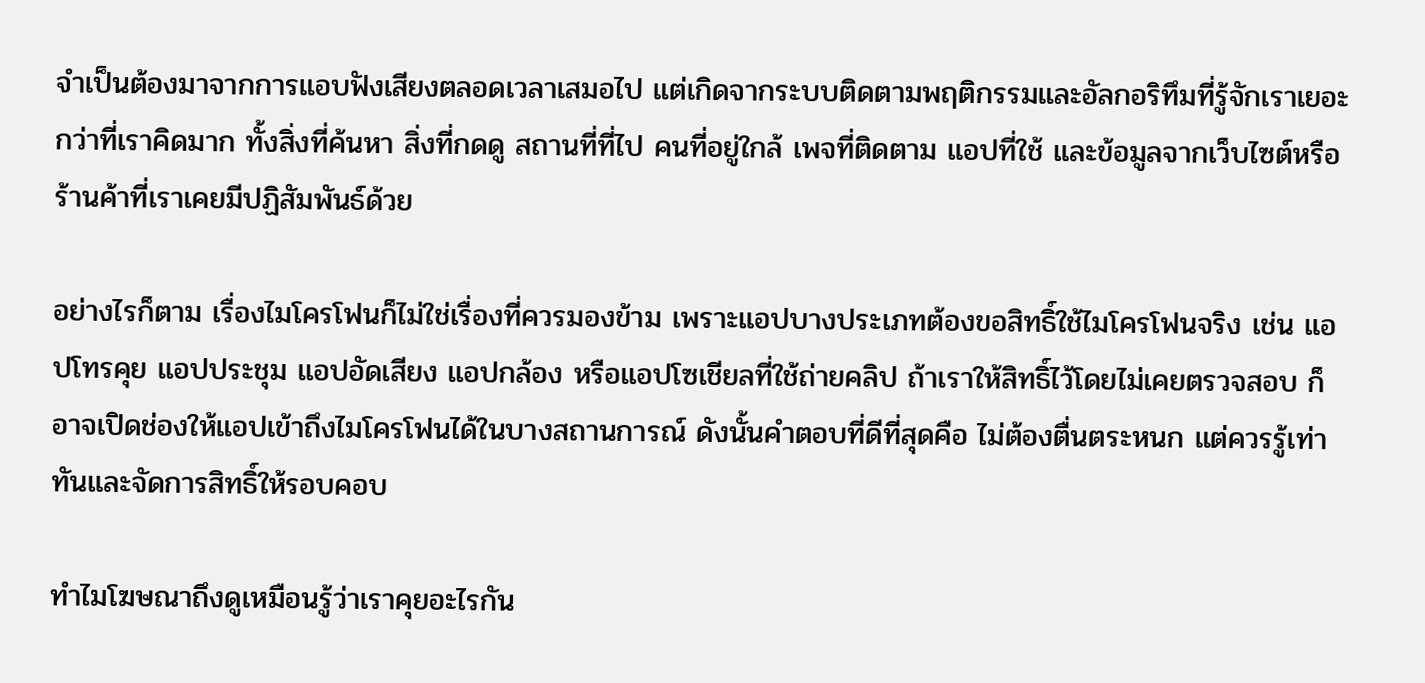จำเป็นต้องมาจากการแอบฟังเสียงตลอดเวลาเสมอไป แต่เกิดจากระบบติดตามพฤติกรรมและอัลกอริทึมที่รู้จักเราเยอะกว่าที่เราคิดมาก ทั้งสิ่งที่ค้นหา สิ่งที่กดดู สถานที่ที่ไป คนที่อยู่ใกล้ เพจที่ติดตาม แอปที่ใช้ และข้อมูลจากเว็บไซต์หรือร้านค้าที่เราเคยมีปฏิสัมพันธ์ด้วย

อย่างไรก็ตาม เรื่องไมโครโฟนก็ไม่ใช่เรื่องที่ควรมองข้าม เพราะแอปบางประเภทต้องขอสิทธิ์ใช้ไมโครโฟนจริง เช่น แอปโทรคุย แอปประชุม แอปอัดเสียง แอปกล้อง หรือแอปโซเชียลที่ใช้ถ่ายคลิป ถ้าเราให้สิทธิ์ไว้โดยไม่เคยตรวจสอบ ก็อาจเปิดช่องให้แอปเข้าถึงไมโครโฟนได้ในบางสถานการณ์ ดังนั้นคำตอบที่ดีที่สุดคือ ไม่ต้องตื่นตระหนก แต่ควรรู้เท่าทันและจัดการสิทธิ์ให้รอบคอบ

ทำไมโฆษณาถึงดูเหมือนรู้ว่าเราคุยอะไรกัน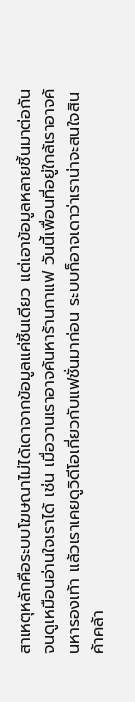สาเหตุหลักคือระบบโฆษณาไม่ได้เดาจากข้อมูลแค่ชิ้นเดียว แต่เอาข้อมูลหลายชิ้นมาต่อกันจนดูเหมือนอ่านใจเราได้ เช่น เมื่อวานเราอาจค้นหาร้านกาแฟ วันนี้เพื่อนที่อยู่ใกล้เราอาจค้นหารองเท้า แล้วเราเคยดูวิดีโอเกี่ยวกับแฟชั่นมาก่อน ระบบก็อาจเดาว่าเราน่าจะสนใจสินค้าคล้า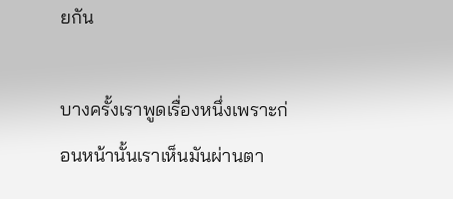ยกัน

บางครั้งเราพูดเรื่องหนึ่งเพราะก่อนหน้านั้นเราเห็นมันผ่านตา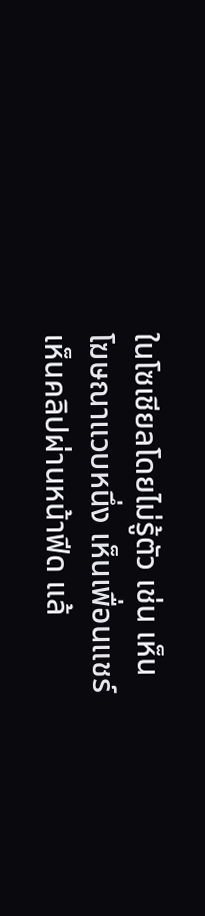ในโซเชียลโดยไม่รู้ตัว เช่น เห็นโฆษณาแวบหนึ่ง เห็นเพื่อนแชร์ เห็นคลิปผ่านหน้าฟีด แล้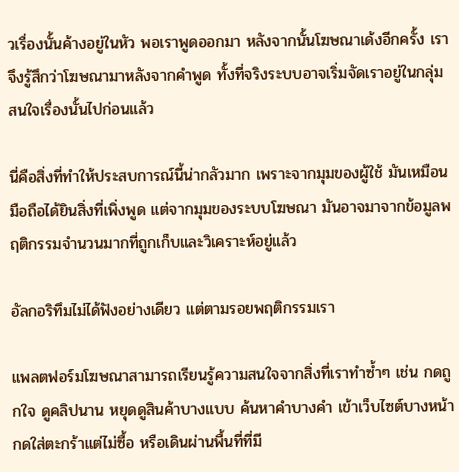วเรื่องนั้นค้างอยู่ในหัว พอเราพูดออกมา หลังจากนั้นโฆษณาเด้งอีกครั้ง เราจึงรู้สึกว่าโฆษณามาหลังจากคำพูด ทั้งที่จริงระบบอาจเริ่มจัดเราอยู่ในกลุ่มสนใจเรื่องนั้นไปก่อนแล้ว

นี่คือสิ่งที่ทำให้ประสบการณ์นี้น่ากลัวมาก เพราะจากมุมของผู้ใช้ มันเหมือนมือถือได้ยินสิ่งที่เพิ่งพูด แต่จากมุมของระบบโฆษณา มันอาจมาจากข้อมูลพฤติกรรมจำนวนมากที่ถูกเก็บและวิเคราะห์อยู่แล้ว

อัลกอริทึมไม่ได้ฟังอย่างเดียว แต่ตามรอยพฤติกรรมเรา

แพลตฟอร์มโฆษณาสามารถเรียนรู้ความสนใจจากสิ่งที่เราทำซ้ำๆ เช่น กดถูกใจ ดูคลิปนาน หยุดดูสินค้าบางแบบ ค้นหาคำบางคำ เข้าเว็บไซต์บางหน้า กดใส่ตะกร้าแต่ไม่ซื้อ หรือเดินผ่านพื้นที่ที่มี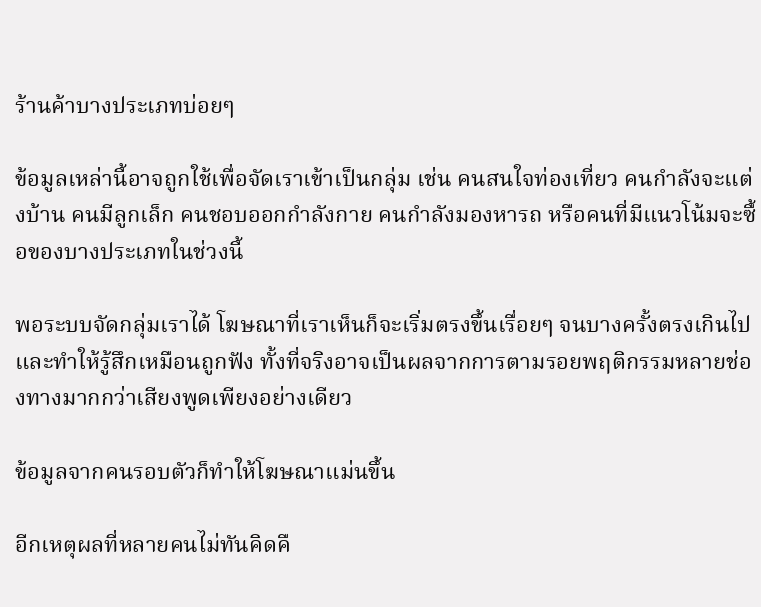ร้านค้าบางประเภทบ่อยๆ

ข้อมูลเหล่านี้อาจถูกใช้เพื่อจัดเราเข้าเป็นกลุ่ม เช่น คนสนใจท่องเที่ยว คนกำลังจะแต่งบ้าน คนมีลูกเล็ก คนชอบออกกำลังกาย คนกำลังมองหารถ หรือคนที่มีแนวโน้มจะซื้อของบางประเภทในช่วงนี้

พอระบบจัดกลุ่มเราได้ โฆษณาที่เราเห็นก็จะเริ่มตรงขึ้นเรื่อยๆ จนบางครั้งตรงเกินไปและทำให้รู้สึกเหมือนถูกฟัง ทั้งที่จริงอาจเป็นผลจากการตามรอยพฤติกรรมหลายช่องทางมากกว่าเสียงพูดเพียงอย่างเดียว

ข้อมูลจากคนรอบตัวก็ทำให้โฆษณาแม่นขึ้น

อีกเหตุผลที่หลายคนไม่ทันคิดคื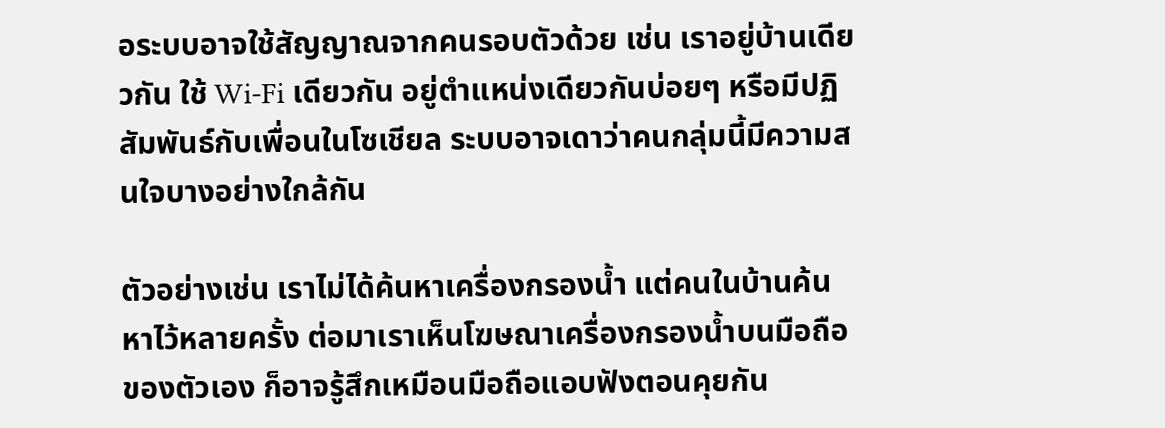อระบบอาจใช้สัญญาณจากคนรอบตัวด้วย เช่น เราอยู่บ้านเดียวกัน ใช้ Wi-Fi เดียวกัน อยู่ตำแหน่งเดียวกันบ่อยๆ หรือมีปฏิสัมพันธ์กับเพื่อนในโซเชียล ระบบอาจเดาว่าคนกลุ่มนี้มีความสนใจบางอย่างใกล้กัน

ตัวอย่างเช่น เราไม่ได้ค้นหาเครื่องกรองน้ำ แต่คนในบ้านค้นหาไว้หลายครั้ง ต่อมาเราเห็นโฆษณาเครื่องกรองน้ำบนมือถือของตัวเอง ก็อาจรู้สึกเหมือนมือถือแอบฟังตอนคุยกัน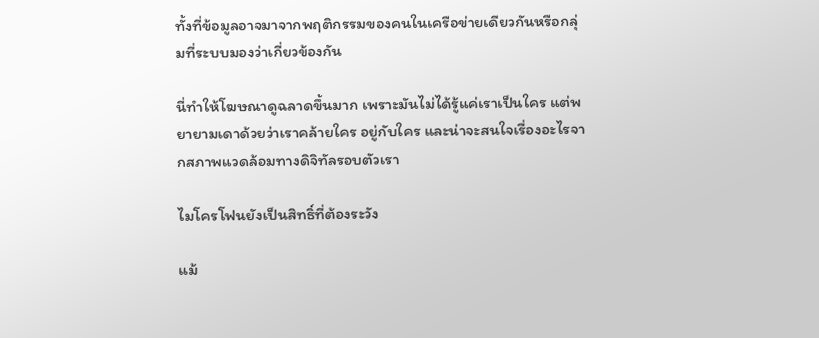ทั้งที่ข้อมูลอาจมาจากพฤติกรรมของคนในเครือข่ายเดียวกันหรือกลุ่มที่ระบบมองว่าเกี่ยวข้องกัน

นี่ทำให้โฆษณาดูฉลาดขึ้นมาก เพราะมันไม่ได้รู้แค่เราเป็นใคร แต่พยายามเดาด้วยว่าเราคล้ายใคร อยู่กับใคร และน่าจะสนใจเรื่องอะไรจากสภาพแวดล้อมทางดิจิทัลรอบตัวเรา

ไมโครโฟนยังเป็นสิทธิ์ที่ต้องระวัง

แม้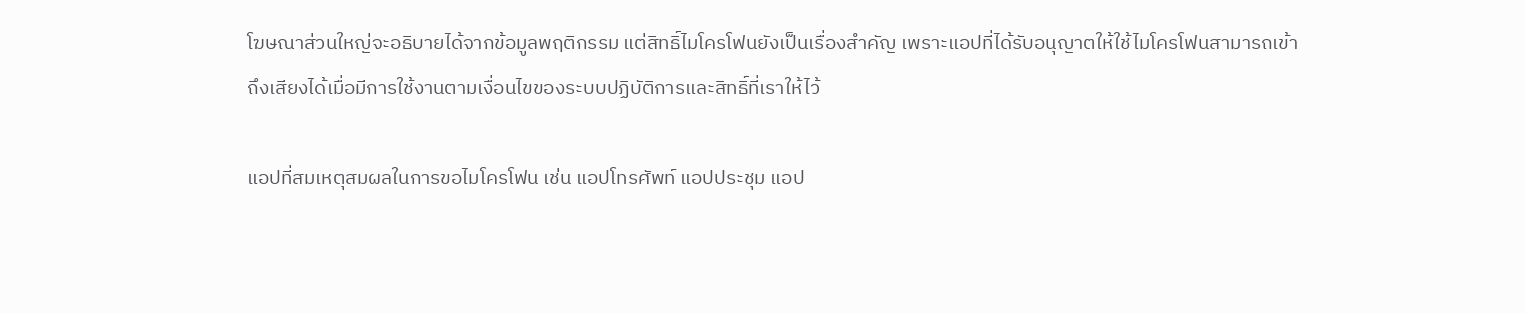โฆษณาส่วนใหญ่จะอธิบายได้จากข้อมูลพฤติกรรม แต่สิทธิ์ไมโครโฟนยังเป็นเรื่องสำคัญ เพราะแอปที่ได้รับอนุญาตให้ใช้ไมโครโฟนสามารถเข้าถึงเสียงได้เมื่อมีการใช้งานตามเงื่อนไขของระบบปฏิบัติการและสิทธิ์ที่เราให้ไว้

แอปที่สมเหตุสมผลในการขอไมโครโฟน เช่น แอปโทรศัพท์ แอปประชุม แอป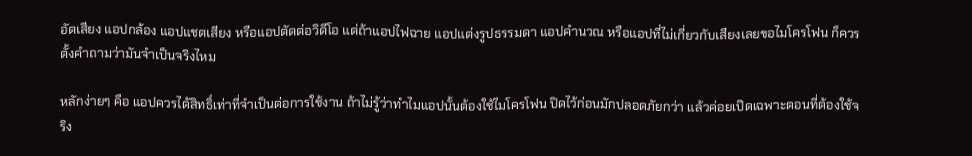อัดเสียง แอปกล้อง แอปแชตเสียง หรือแอปตัดต่อวิดีโอ แต่ถ้าแอปไฟฉาย แอปแต่งรูปธรรมดา แอปคำนวณ หรือแอปที่ไม่เกี่ยวกับเสียงเลยขอไมโครโฟน ก็ควรตั้งคำถามว่ามันจำเป็นจริงไหม

หลักง่ายๆ คือ แอปควรได้สิทธิ์เท่าที่จำเป็นต่อการใช้งาน ถ้าไม่รู้ว่าทำไมแอปนั้นต้องใช้ไมโครโฟน ปิดไว้ก่อนมักปลอดภัยกว่า แล้วค่อยเปิดเฉพาะตอนที่ต้องใช้จริง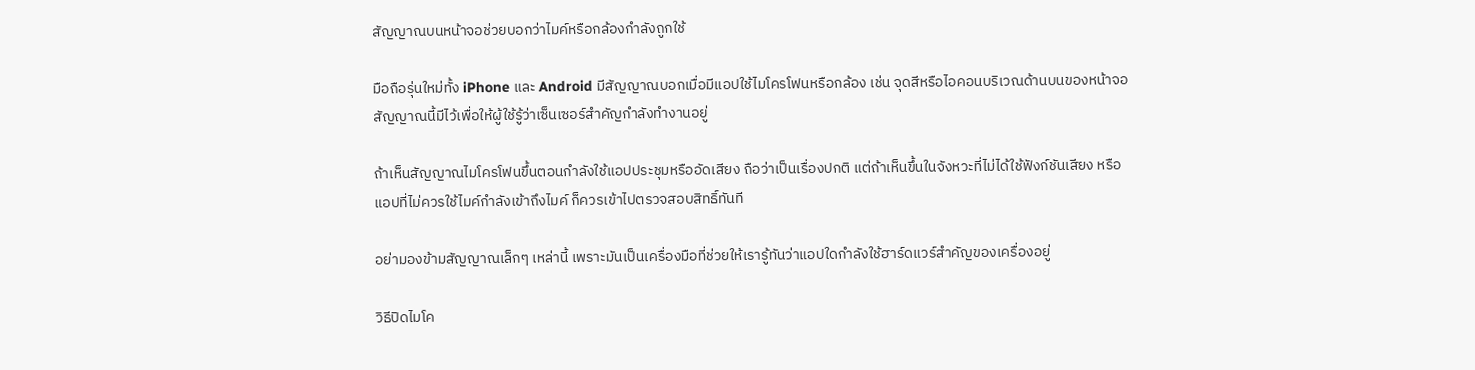สัญญาณบนหน้าจอช่วยบอกว่าไมค์หรือกล้องกำลังถูกใช้

มือถือรุ่นใหม่ทั้ง iPhone และ Android มีสัญญาณบอกเมื่อมีแอปใช้ไมโครโฟนหรือกล้อง เช่น จุดสีหรือไอคอนบริเวณด้านบนของหน้าจอ สัญญาณนี้มีไว้เพื่อให้ผู้ใช้รู้ว่าเซ็นเซอร์สำคัญกำลังทำงานอยู่

ถ้าเห็นสัญญาณไมโครโฟนขึ้นตอนกำลังใช้แอปประชุมหรืออัดเสียง ถือว่าเป็นเรื่องปกติ แต่ถ้าเห็นขึ้นในจังหวะที่ไม่ได้ใช้ฟังก์ชันเสียง หรือแอปที่ไม่ควรใช้ไมค์กำลังเข้าถึงไมค์ ก็ควรเข้าไปตรวจสอบสิทธิ์ทันที

อย่ามองข้ามสัญญาณเล็กๆ เหล่านี้ เพราะมันเป็นเครื่องมือที่ช่วยให้เรารู้ทันว่าแอปใดกำลังใช้ฮาร์ดแวร์สำคัญของเครื่องอยู่

วิธีปิดไมโค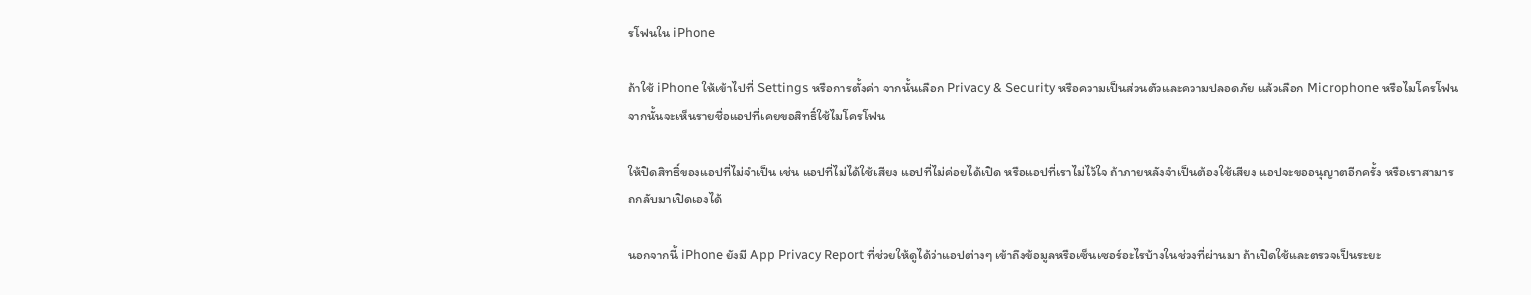รโฟนใน iPhone

ถ้าใช้ iPhone ให้เข้าไปที่ Settings หรือการตั้งค่า จากนั้นเลือก Privacy & Security หรือความเป็นส่วนตัวและความปลอดภัย แล้วเลือก Microphone หรือไมโครโฟน จากนั้นจะเห็นรายชื่อแอปที่เคยขอสิทธิ์ใช้ไมโครโฟน

ให้ปิดสิทธิ์ของแอปที่ไม่จำเป็น เช่น แอปที่ไม่ได้ใช้เสียง แอปที่ไม่ค่อยได้เปิด หรือแอปที่เราไม่ไว้ใจ ถ้าภายหลังจำเป็นต้องใช้เสียง แอปจะขออนุญาตอีกครั้ง หรือเราสามารถกลับมาเปิดเองได้

นอกจากนี้ iPhone ยังมี App Privacy Report ที่ช่วยให้ดูได้ว่าแอปต่างๆ เข้าถึงข้อมูลหรือเซ็นเซอร์อะไรบ้างในช่วงที่ผ่านมา ถ้าเปิดใช้และตรวจเป็นระยะ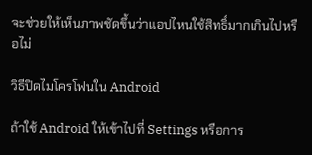จะช่วยให้เห็นภาพชัดขึ้นว่าแอปไหนใช้สิทธิ์มากเกินไปหรือไม่

วิธีปิดไมโครโฟนใน Android

ถ้าใช้ Android ให้เข้าไปที่ Settings หรือการ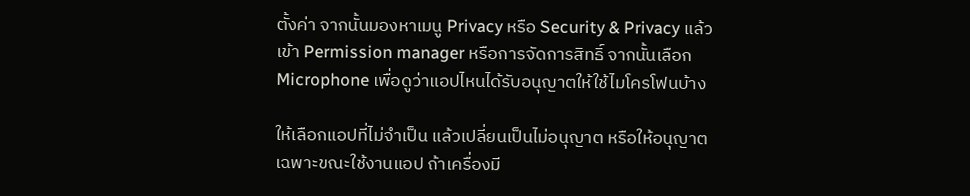ตั้งค่า จากนั้นมองหาเมนู Privacy หรือ Security & Privacy แล้วเข้า Permission manager หรือการจัดการสิทธิ์ จากนั้นเลือก Microphone เพื่อดูว่าแอปไหนได้รับอนุญาตให้ใช้ไมโครโฟนบ้าง

ให้เลือกแอปที่ไม่จำเป็น แล้วเปลี่ยนเป็นไม่อนุญาต หรือให้อนุญาตเฉพาะขณะใช้งานแอป ถ้าเครื่องมี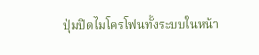ปุ่มปิดไมโครโฟนทั้งระบบในหน้า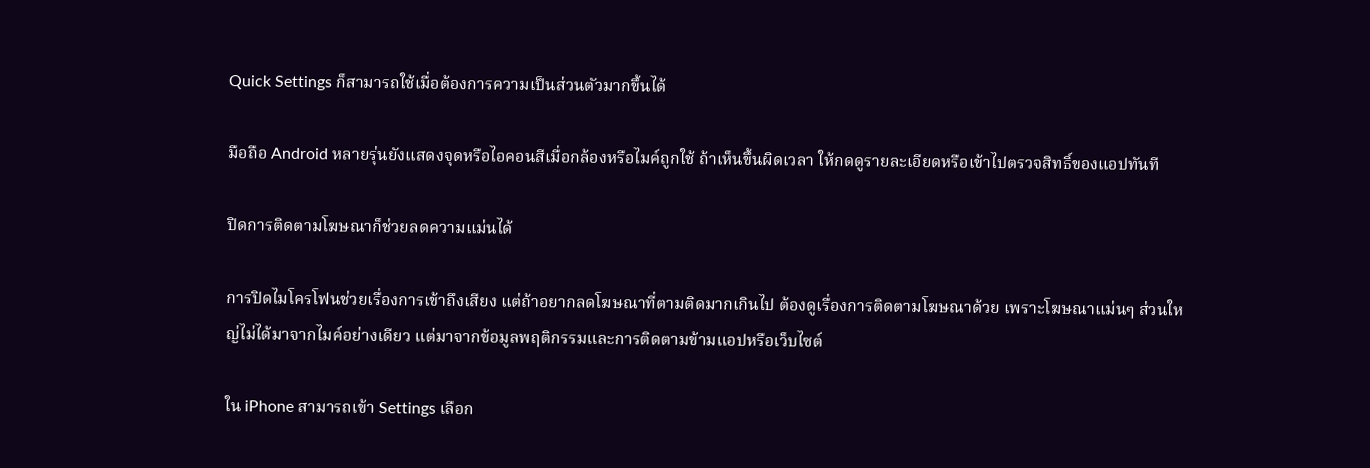Quick Settings ก็สามารถใช้เมื่อต้องการความเป็นส่วนตัวมากขึ้นได้

มือถือ Android หลายรุ่นยังแสดงจุดหรือไอคอนสีเมื่อกล้องหรือไมค์ถูกใช้ ถ้าเห็นขึ้นผิดเวลา ให้กดดูรายละเอียดหรือเข้าไปตรวจสิทธิ์ของแอปทันที

ปิดการติดตามโฆษณาก็ช่วยลดความแม่นได้

การปิดไมโครโฟนช่วยเรื่องการเข้าถึงเสียง แต่ถ้าอยากลดโฆษณาที่ตามติดมากเกินไป ต้องดูเรื่องการติดตามโฆษณาด้วย เพราะโฆษณาแม่นๆ ส่วนใหญ่ไม่ได้มาจากไมค์อย่างเดียว แต่มาจากข้อมูลพฤติกรรมและการติดตามข้ามแอปหรือเว็บไซต์

ใน iPhone สามารถเข้า Settings เลือก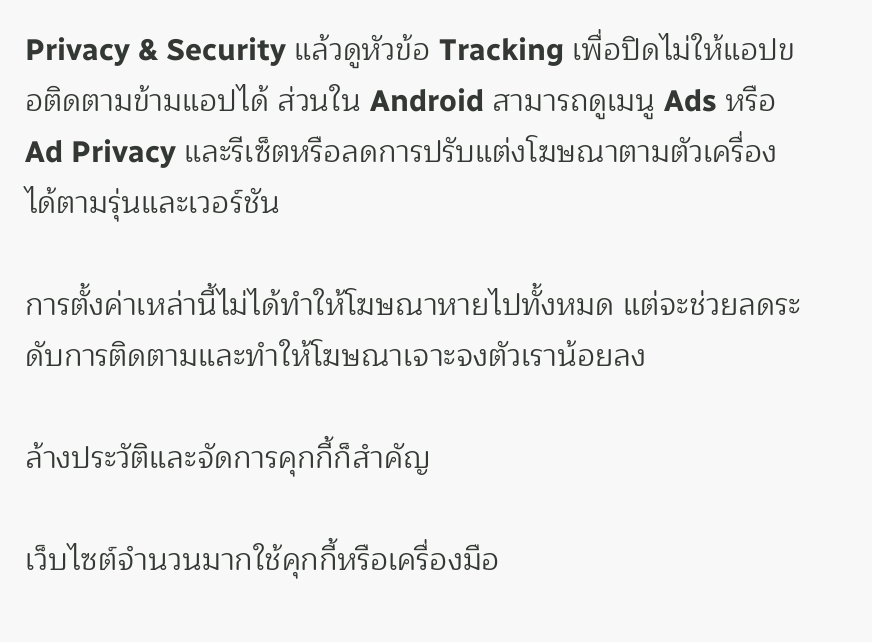Privacy & Security แล้วดูหัวข้อ Tracking เพื่อปิดไม่ให้แอปขอติดตามข้ามแอปได้ ส่วนใน Android สามารถดูเมนู Ads หรือ Ad Privacy และรีเซ็ตหรือลดการปรับแต่งโฆษณาตามตัวเครื่องได้ตามรุ่นและเวอร์ชัน

การตั้งค่าเหล่านี้ไม่ได้ทำให้โฆษณาหายไปทั้งหมด แต่จะช่วยลดระดับการติดตามและทำให้โฆษณาเจาะจงตัวเราน้อยลง

ล้างประวัติและจัดการคุกกี้ก็สำคัญ

เว็บไซต์จำนวนมากใช้คุกกี้หรือเครื่องมือ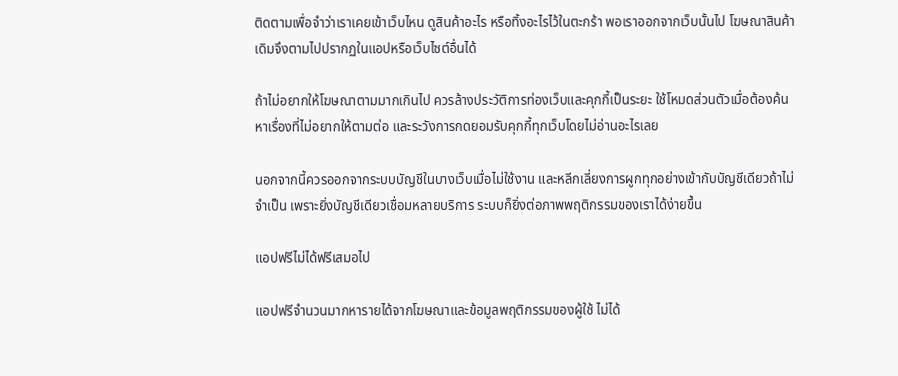ติดตามเพื่อจำว่าเราเคยเข้าเว็บไหน ดูสินค้าอะไร หรือทิ้งอะไรไว้ในตะกร้า พอเราออกจากเว็บนั้นไป โฆษณาสินค้าเดิมจึงตามไปปรากฏในแอปหรือเว็บไซต์อื่นได้

ถ้าไม่อยากให้โฆษณาตามมากเกินไป ควรล้างประวัติการท่องเว็บและคุกกี้เป็นระยะ ใช้โหมดส่วนตัวเมื่อต้องค้นหาเรื่องที่ไม่อยากให้ตามต่อ และระวังการกดยอมรับคุกกี้ทุกเว็บโดยไม่อ่านอะไรเลย

นอกจากนี้ควรออกจากระบบบัญชีในบางเว็บเมื่อไม่ใช้งาน และหลีกเลี่ยงการผูกทุกอย่างเข้ากับบัญชีเดียวถ้าไม่จำเป็น เพราะยิ่งบัญชีเดียวเชื่อมหลายบริการ ระบบก็ยิ่งต่อภาพพฤติกรรมของเราได้ง่ายขึ้น

แอปฟรีไม่ได้ฟรีเสมอไป

แอปฟรีจำนวนมากหารายได้จากโฆษณาและข้อมูลพฤติกรรมของผู้ใช้ ไม่ได้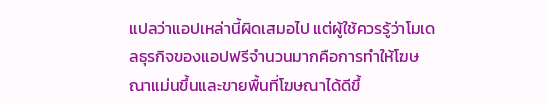แปลว่าแอปเหล่านี้ผิดเสมอไป แต่ผู้ใช้ควรรู้ว่าโมเดลธุรกิจของแอปฟรีจำนวนมากคือการทำให้โฆษณาแม่นขึ้นและขายพื้นที่โฆษณาได้ดีขึ้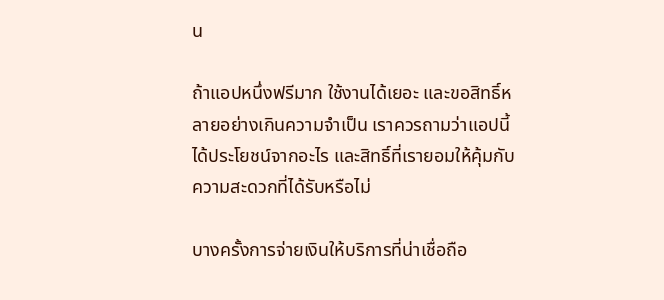น

ถ้าแอปหนึ่งฟรีมาก ใช้งานได้เยอะ และขอสิทธิ์หลายอย่างเกินความจำเป็น เราควรถามว่าแอปนี้ได้ประโยชน์จากอะไร และสิทธิ์ที่เรายอมให้คุ้มกับความสะดวกที่ได้รับหรือไม่

บางครั้งการจ่ายเงินให้บริการที่น่าเชื่อถือ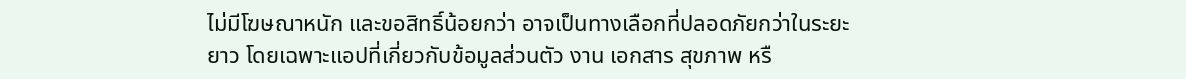ไม่มีโฆษณาหนัก และขอสิทธิ์น้อยกว่า อาจเป็นทางเลือกที่ปลอดภัยกว่าในระยะยาว โดยเฉพาะแอปที่เกี่ยวกับข้อมูลส่วนตัว งาน เอกสาร สุขภาพ หรื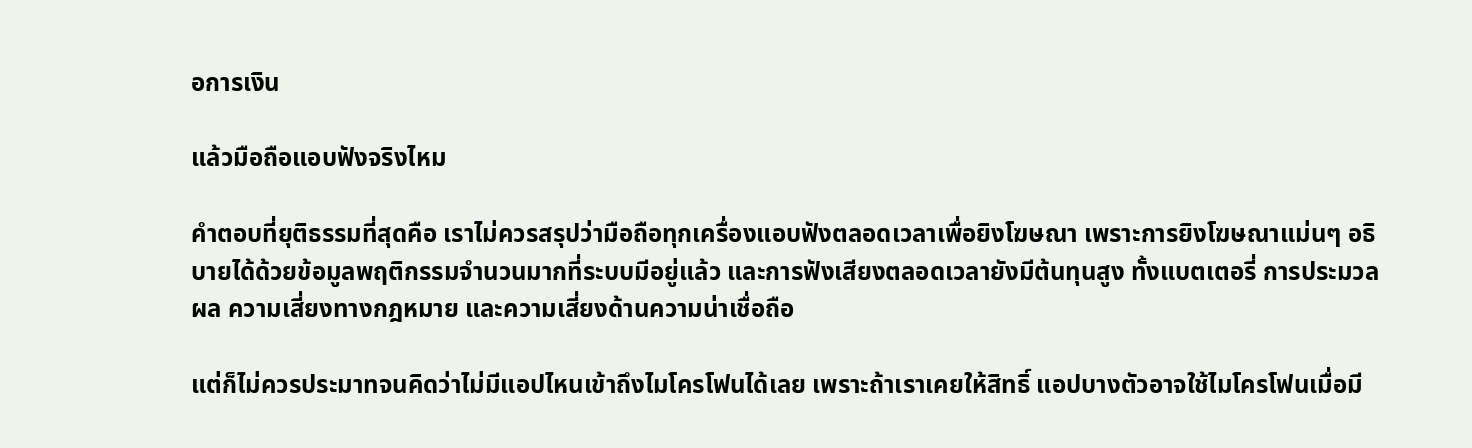อการเงิน

แล้วมือถือแอบฟังจริงไหม

คำตอบที่ยุติธรรมที่สุดคือ เราไม่ควรสรุปว่ามือถือทุกเครื่องแอบฟังตลอดเวลาเพื่อยิงโฆษณา เพราะการยิงโฆษณาแม่นๆ อธิบายได้ด้วยข้อมูลพฤติกรรมจำนวนมากที่ระบบมีอยู่แล้ว และการฟังเสียงตลอดเวลายังมีต้นทุนสูง ทั้งแบตเตอรี่ การประมวลผล ความเสี่ยงทางกฎหมาย และความเสี่ยงด้านความน่าเชื่อถือ

แต่ก็ไม่ควรประมาทจนคิดว่าไม่มีแอปไหนเข้าถึงไมโครโฟนได้เลย เพราะถ้าเราเคยให้สิทธิ์ แอปบางตัวอาจใช้ไมโครโฟนเมื่อมี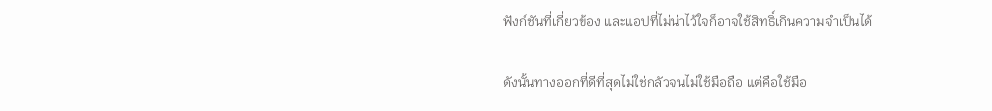ฟังก์ชันที่เกี่ยวข้อง และแอปที่ไม่น่าไว้ใจก็อาจใช้สิทธิ์เกินความจำเป็นได้

ดังนั้นทางออกที่ดีที่สุดไม่ใช่กลัวจนไม่ใช้มือถือ แต่คือใช้มือ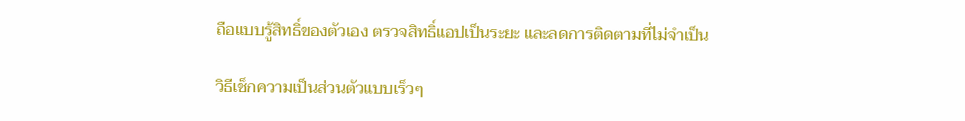ถือแบบรู้สิทธิ์ของตัวเอง ตรวจสิทธิ์แอปเป็นระยะ และลดการติดตามที่ไม่จำเป็น

วิธีเช็กความเป็นส่วนตัวแบบเร็วๆ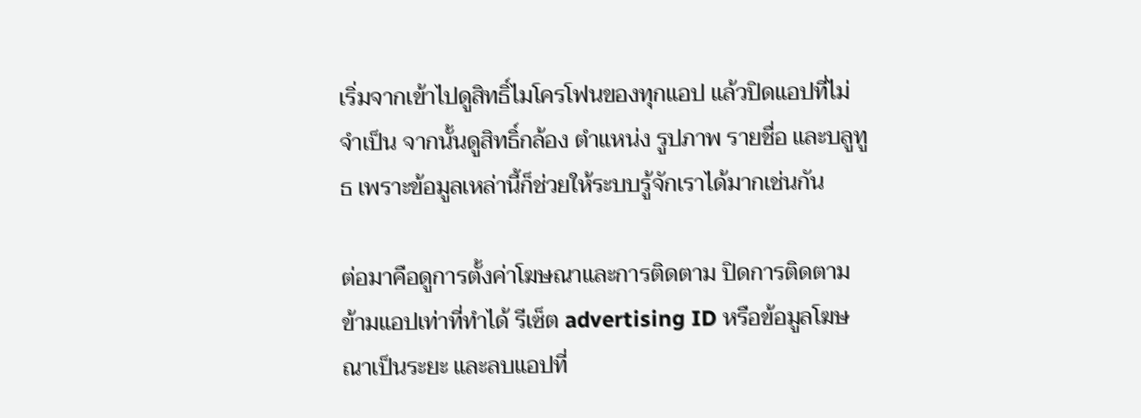เริ่มจากเข้าไปดูสิทธิ์ไมโครโฟนของทุกแอป แล้วปิดแอปที่ไม่จำเป็น จากนั้นดูสิทธิ์กล้อง ตำแหน่ง รูปภาพ รายชื่อ และบลูทูธ เพราะข้อมูลเหล่านี้ก็ช่วยให้ระบบรู้จักเราได้มากเช่นกัน

ต่อมาคือดูการตั้งค่าโฆษณาและการติดตาม ปิดการติดตามข้ามแอปเท่าที่ทำได้ รีเซ็ต advertising ID หรือข้อมูลโฆษณาเป็นระยะ และลบแอปที่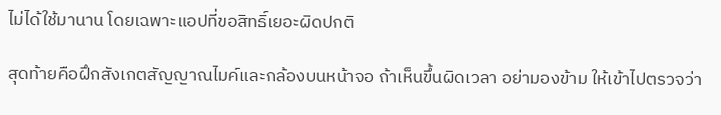ไม่ได้ใช้มานาน โดยเฉพาะแอปที่ขอสิทธิ์เยอะผิดปกติ

สุดท้ายคือฝึกสังเกตสัญญาณไมค์และกล้องบนหน้าจอ ถ้าเห็นขึ้นผิดเวลา อย่ามองข้าม ให้เข้าไปตรวจว่า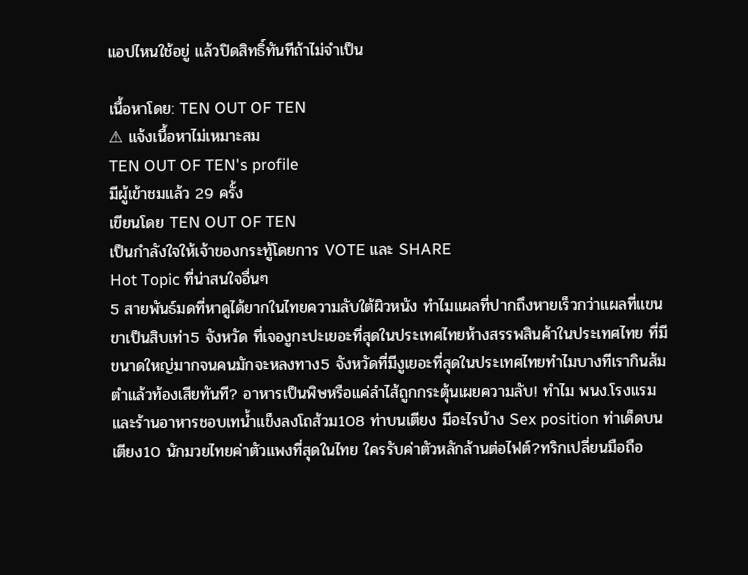แอปไหนใช้อยู่ แล้วปิดสิทธิ์ทันทีถ้าไม่จำเป็น

เนื้อหาโดย: TEN OUT OF TEN
⚠ แจ้งเนื้อหาไม่เหมาะสม
TEN OUT OF TEN's profile
มีผู้เข้าชมแล้ว 29 ครั้ง
เขียนโดย TEN OUT OF TEN
เป็นกำลังใจให้เจ้าของกระทู้โดยการ VOTE และ SHARE
Hot Topic ที่น่าสนใจอื่นๆ
5 สายพันธ์มดที่หาดูได้ยากในไทยความลับใต้ผิวหนัง ทำไมแผลที่ปากถึงหายเร็วกว่าแผลที่แขนขาเป็นสิบเท่า5 จังหวัด ที่เจองูกะปะเยอะที่สุดในประเทศไทยห้างสรรพสินค้าในประเทศไทย ที่มีขนาดใหญ่มากจนคนมักจะหลงทาง5 จังหวัดที่มีงูเยอะที่สุดในประเทศไทยทำไมบางทีเรากินส้มตำแล้วท้องเสียทันที? อาหารเป็นพิษหรือแค่ลำไส้ถูกกระตุ้นเผยความลับ! ทำไม พนง.โรงแรม และร้านอาหารชอบเทน้ำแข็งลงโถส้วม108 ท่าบนเตียง มีอะไรบ้าง Sex position ท่าเด็ดบนเตียง10 นักมวยไทยค่าตัวแพงที่สุดในไทย ใครรับค่าตัวหลักล้านต่อไฟต์?ทริกเปลี่ยนมือถือ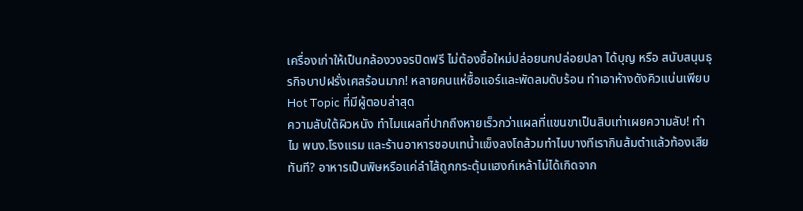เครื่องเก่าให้เป็นกล้องวงจรปิดฟรี ไม่ต้องซื้อใหม่ปล่อยนกปล่อยปลา ได้บุญ หรือ สนับสนุนธุรกิจบาปฝรั่งเศสร้อนมาก! หลายคนแห่ซื้อแอร์และพัดลมดับร้อน ทำเอาห้างดังคิวแน่นเพียบ
Hot Topic ที่มีผู้ตอบล่าสุด
ความลับใต้ผิวหนัง ทำไมแผลที่ปากถึงหายเร็วกว่าแผลที่แขนขาเป็นสิบเท่าเผยความลับ! ทำไม พนง.โรงแรม และร้านอาหารชอบเทน้ำแข็งลงโถส้วมทำไมบางทีเรากินส้มตำแล้วท้องเสียทันที? อาหารเป็นพิษหรือแค่ลำไส้ถูกกระตุ้นแฮงก์เหล้าไม่ได้เกิดจาก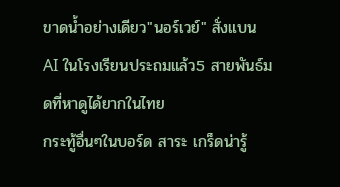ขาดน้ำอย่างเดียว"นอร์เวย์" สั่งแบน AI ในโรงเรียนประถมแล้ว5 สายพันธ์มดที่หาดูได้ยากในไทย
กระทู้อื่นๆในบอร์ด สาระ เกร็ดน่ารู้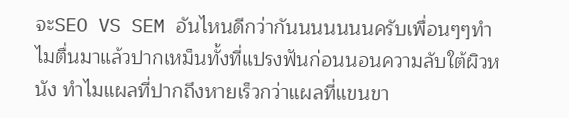จะSEO VS SEM อันไหนดีกว่ากันนนนนนนครับเพื่อนๆๆทำไมตื่นมาแล้วปากเหม็นทั้งที่แปรงฟันก่อนนอนความลับใต้ผิวหนัง ทำไมแผลที่ปากถึงหายเร็วกว่าแผลที่แขนขา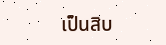เป็นสิบ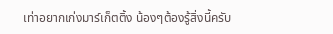เท่าอยากเก่งมาร์เก็ตติ้ง น้องๆต้องรู้สิ่งนี้ครับ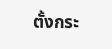ตั้งกระ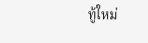ทู้ใหม่